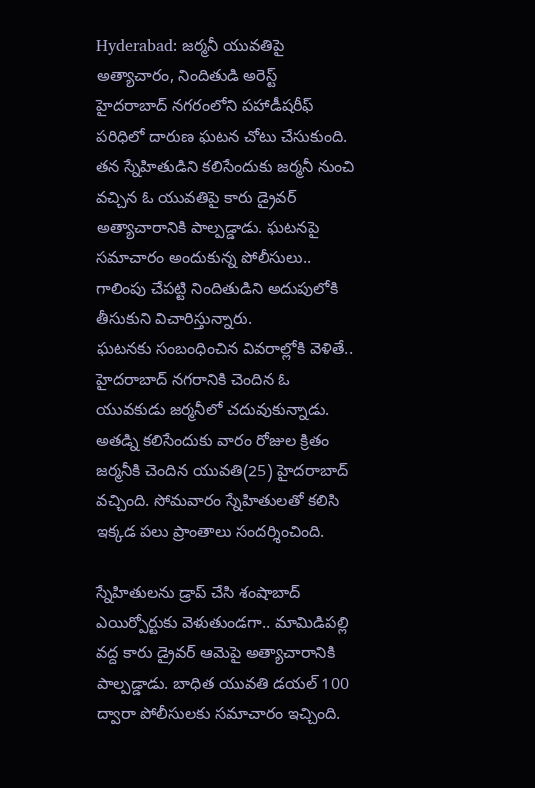Hyderabad: జర్మనీ యువతిపై అత్యాచారం, నిందితుడి అరెస్ట్
హైదరాబాద్ నగరంలోని పహాడీషరీఫ్ పరిధిలో దారుణ ఘటన చోటు చేసుకుంది. తన స్నేహితుడిని కలిసేందుకు జర్మనీ నుంచి వచ్చిన ఓ యువతిపై కారు డ్రైవర్ అత్యాచారానికి పాల్పడ్డాడు. ఘటనపై సమాచారం అందుకున్న పోలీసులు.. గాలింపు చేపట్టి నిందితుడిని అదుపులోకి తీసుకుని విచారిస్తున్నారు.
ఘటనకు సంబంధించిన వివరాల్లోకి వెళితే.. హైదరాబాద్ నగరానికి చెందిన ఓ యువకుడు జర్మనీలో చదువుకున్నాడు. అతడ్ని కలిసేందుకు వారం రోజుల క్రితం జర్మనీకి చెందిన యువతి(25) హైదరాబాద్ వచ్చింది. సోమవారం స్నేహితులతో కలిసి ఇక్కడ పలు ప్రాంతాలు సందర్శించింది.

స్నేహితులను డ్రాప్ చేసి శంషాబాద్ ఎయిర్పోర్టుకు వెళుతుండగా.. మామిడిపల్లి వద్ద కారు డ్రైవర్ ఆమెపై అత్యాచారానికి పాల్పడ్డాడు. బాధిత యువతి డయల్ 100 ద్వారా పోలీసులకు సమాచారం ఇచ్చింది.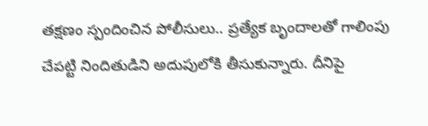తక్షణం స్పందించిన పోలీసులు.. ప్రత్యేక బృందాలతో గాలింపు చేపట్టి నిందితుడిని అదుపులోకి తీసుకున్నారు. దీనిపై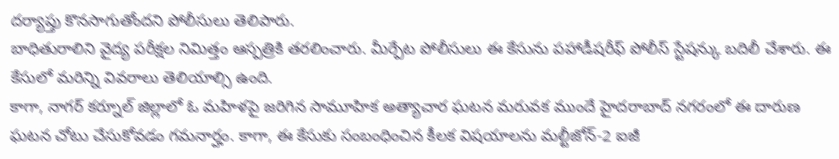దర్యాప్తు కొనసాగుతోందని పోలీసులు తెలిపారు.
బాధితురాలిని వైద్య పరీక్షల నిమిత్తం ఆస్పత్రికి తరలించారు. మీర్పేట పోలీసులు ఈ కేసును పహాడీషరీఫ్ పోలీస్ స్టేషన్కు బదిలీ చేశారు. ఈ కేసులో మరిన్ని వివరాలు తెలియాల్సి ఉంది.
కాగా, నాగర్ కర్నూల్ జిల్లాలో ఓ మహిళపై జరిగిన సామూహిక అత్యాచార ఘటన మరువక ముందే హైదరాబాద్ నగరంలో ఈ దారుణ ఘటన చోటు చేసుకోవడం గమనార్హం. కాగా, ఈ కేసుకు సంబంధించిన కీలక విషయాలను మల్టీజోన్-2 ఐజీ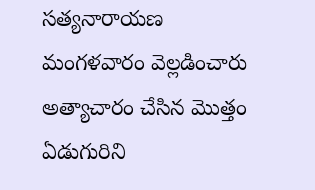సత్యనారాయణ మంగళవారం వెల్లడించారు అత్యాచారం చేసిన మొత్తం ఏడుగురిని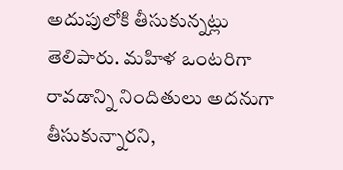అదుపులోకి తీసుకున్నట్లు తెలిపారు. మహిళ ఒంటరిగా రావడాన్ని నిందితులు అదనుగా తీసుకున్నారని,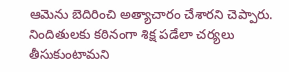ఆమెను బెదిరించి అత్యాచారం చేశారని చెప్పారు. నిందితులకు కఠినంగా శిక్ష పడేలా చర్యలు తీసుకుంటామని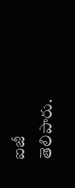ఐజీ తెలిపారు.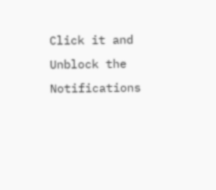Click it and Unblock the Notifications